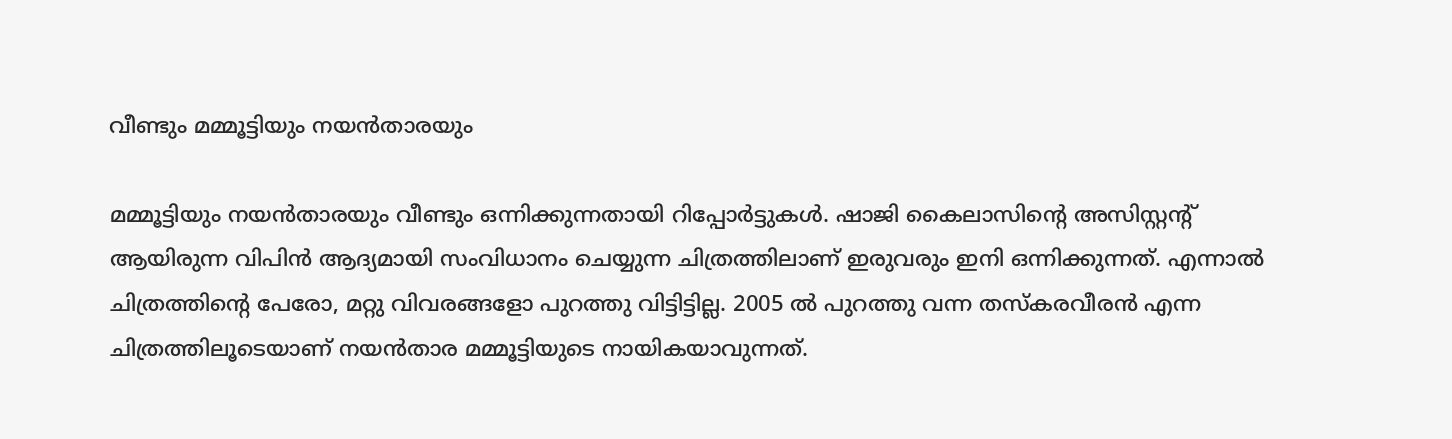വീണ്ടും മമ്മൂട്ടിയും നയൻതാരയും

മമ്മൂട്ടിയും നയൻതാരയും വീണ്ടും ഒന്നിക്കുന്നതായി റിപ്പോർട്ടുകൾ. ഷാജി കൈലാസിന്‍റെ അസിസ്റ്റന്‍റ് ആയിരുന്ന വിപിൻ ആദ്യമായി സംവിധാനം ചെയ്യുന്ന ചിത്രത്തിലാണ് ഇരുവരും ഇനി ഒന്നിക്കുന്നത്. എന്നാൽ ചിത്രത്തിന്‍റെ പേരോ, മറ്റു വിവരങ്ങളോ പുറത്തു വിട്ടിട്ടില്ല. 2005 ൽ പുറത്തു വന്ന തസ്കരവീരൻ എന്ന ചിത്രത്തിലൂടെയാണ് നയൻതാര മമ്മൂട്ടിയുടെ നായികയാവുന്നത്.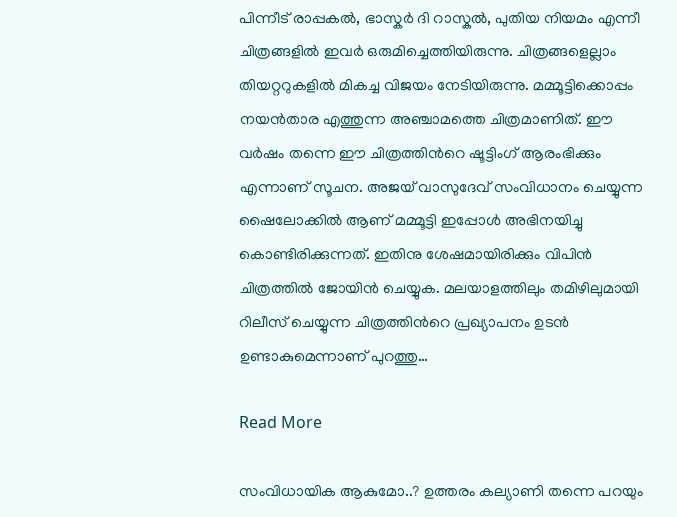പിന്നീട് രാപ്പകൽ, ഭാസ്കർ ദി റാസ്കൽ, പുതിയ നിയമം എന്നീ ചിത്രങ്ങളിൽ ഇവർ ഒരുമിച്ചെത്തിയിരുന്നു. ചിത്രങ്ങളെല്ലാം തിയറ്ററുകളിൽ മികച്ച വിജയം നേടിയിരുന്നു. മമ്മൂട്ടിക്കൊപ്പം നയൻതാര എത്തുന്ന അഞ്ചാമത്തെ ചിത്രമാണിത്. ഈ വർഷം തന്നെ ഈ ചിത്രത്തിന്‍റെ ഷൂട്ടിംഗ് ആരംഭിക്കും എന്നാണ് സൂചന. അജയ് വാസുദേവ് സംവിധാനം ചെയ്യുന്ന ഷൈലോക്കിൽ ആണ് മമ്മൂട്ടി ഇപ്പോൾ അഭിനയിച്ചു കൊണ്ടിരിക്കുന്നത്. ഇതിനു ശേഷമായിരിക്കും വിപിൻ ചിത്രത്തിൽ ജോയിൻ ചെയ്യുക. മലയാളത്തിലും തമിഴിലുമായി റിലീസ് ചെയ്യുന്ന ചിത്രത്തിന്‍റെ പ്രഖ്യാപനം ഉടൻ ഉണ്ടാകുമെന്നാണ് പുറത്തു…

Read More

സംവിധായിക ആകുമോ..? ഉത്തരം കല്യാണി തന്നെ പറയും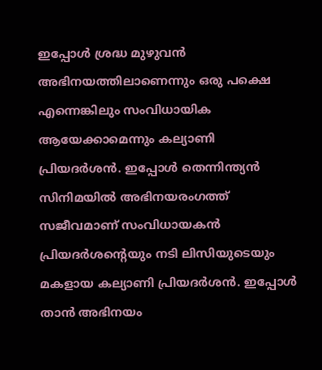ഇപ്പോൾ ശ്രദ്ധ മുഴുവൻ അഭിനയത്തിലാണെന്നും ഒരു പക്ഷെ എന്നെങ്കിലും സംവിധായിക ആയേക്കാമെന്നും കല്യാണി പ്രിയദർശൻ. ഇപ്പോൾ തെന്നിന്ത്യൻ സിനിമയിൽ അഭിനയരംഗത്ത് സജീവമാണ് സംവിധായകൻ പ്രിയദര്‍ശന്‍റെയും നടി ലിസിയുടെയും മകളായ കല്യാണി പ്രിയദര്‍ശൻ. ഇപ്പോൾ താൻ അഭിനയം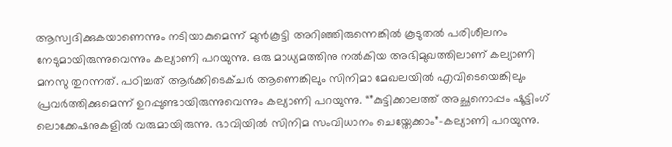ആസ്വദിക്കുകയാണെന്നും നടിയാകുമെന്ന് മുൻകൂട്ടി അറിഞ്ഞിരുന്നെങ്കിൽ കൂടുതൽ പരിശീലനം നേടുമായിരുന്നുവെന്നും കല്യാണി പറയുന്നു. ഒരു മാധ്യമത്തിനു നൽകിയ അഭിമുഖത്തിലാണ് കല്യാണി മനസു തുറന്നത്. പഠിച്ചത് ആർക്കിടെക്ചർ ആണെങ്കിലും സിനിമാ മേഖലയിൽ എവിടെയെങ്കിലും പ്രവർത്തിക്കുമെന്ന് ഉറപ്പുണ്ടായിരുന്നുവെന്നും കല്യാണി പറയുന്നു. “”കുട്ടിക്കാലത്ത് അച്ഛനൊപ്പം ഷൂട്ടിംഗ് ലൊക്കേഷനുകളിൽ വരുമായിരുന്നു. ഭാവിയിൽ സിനിമ സംവിധാനം ചെയ്തേക്കാം”-കല്യാണി പറയുന്നു.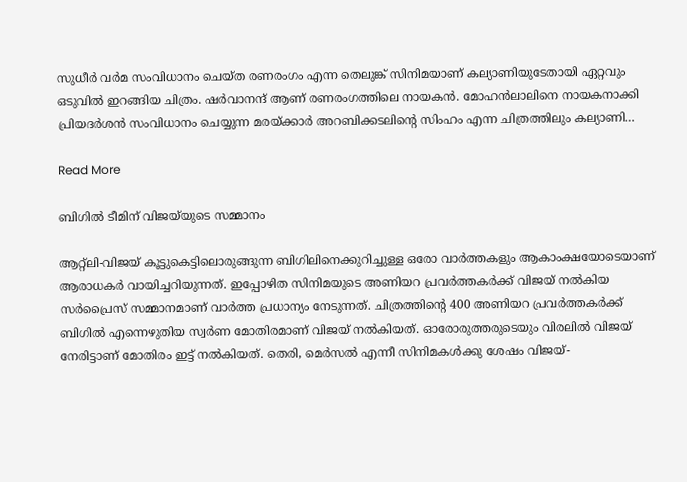സുധീർ വർമ സംവിധാനം ചെയ്ത രണരംഗം എന്ന തെലുങ്ക് സിനിമയാണ് കല്യാണിയുടേതായി ഏറ്റവും ഒടുവിൽ ഇറങ്ങിയ ചിത്രം. ഷര്‍വാനന്ദ് ആണ് രണരംഗത്തിലെ നായകൻ. മോഹൻലാലിനെ നായകനാക്കി പ്രിയദർശൻ സംവിധാനം ചെയ്യുന്ന മരയ്ക്കാർ അറബിക്കടലിന്‍റെ സിംഹം എന്ന ചിത്രത്തിലും കല്യാണി…

Read More

ബിഗിൽ ടീമിന് വിജയ്‌യുടെ സമ്മാനം

ആറ്റ്ലി-വിജയ് കൂട്ടുകെട്ടിലൊരുങ്ങുന്ന ബിഗിലിനെക്കുറിച്ചുള്ള ഒരോ വാർത്തകളും ആകാംക്ഷയോടെയാണ് ആരാധകർ വായിച്ചറിയുന്നത്. ഇപ്പോഴിത സിനിമയുടെ അണിയറ പ്രവർത്തകർക്ക് വിജയ് നൽകിയ സർപ്രൈസ് സമ്മാനമാണ് വാർത്ത പ്രധാന്യം നേടുന്നത്. ചിത്രത്തിന്‍റെ 400 അണിയറ പ്രവർത്തകർക്ക് ബിഗിൽ എന്നെഴുതിയ സ്വർണ മോതിരമാണ് വിജയ് നൽകിയത്. ഓരോരുത്തരുടെയും വിരലിൽ വിജയ് നേരിട്ടാണ് മോതിരം ഇട്ട് നൽകിയത്. തെരി, മെർസൽ എന്നീ സിനിമകൾക്കു ശേഷം വിജയ്-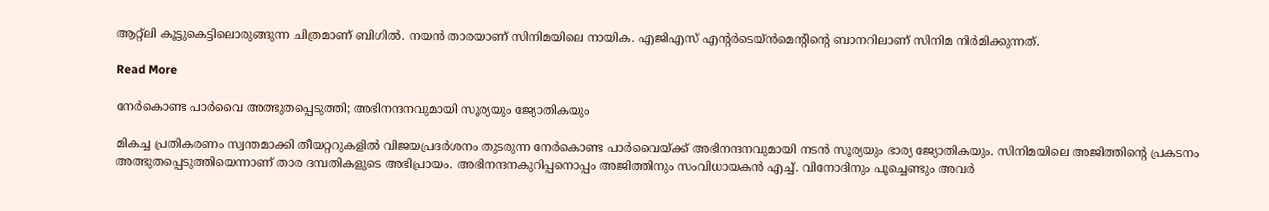ആറ്റ്ലി കൂട്ടുകെട്ടിലൊരുങ്ങുന്ന ചിത്രമാണ് ബിഗിൽ. നയൻ താരയാണ് സിനിമയിലെ നായിക. എജിഎസ് എന്‍റർടെയ്ൻമെന്‍റിന്‍റെ ബാനറിലാണ് സിനിമ നിർമിക്കുന്നത്.

Read More

നേർകൊണ്ട പാർവൈ അത്ഭുതപ്പെടുത്തി; അഭിനന്ദനവുമായി സൂര്യയും ജ്യോതികയും

മികച്ച പ്രതികരണം സ്വന്തമാക്കി തീയറ്ററുകളിൽ വിജയപ്രദർശനം തുടരുന്ന നേർകൊണ്ട പാർവൈയ്ക്ക് അഭിനന്ദനവുമായി നടൻ സൂര്യയും ഭാര്യ ജ്യോതികയും. സിനിമയിലെ അജിത്തിന്‍റെ പ്രകടനം അത്ഭുതപ്പെടുത്തിയെന്നാണ് താര ദമ്പതികളുടെ അഭിപ്രായം. അഭിനന്ദനകുറിപ്പനൊപ്പം അജിത്തിനും സംവിധായകൻ എച്ച്. വിനോദിനും പൂച്ചെണ്ടും അവർ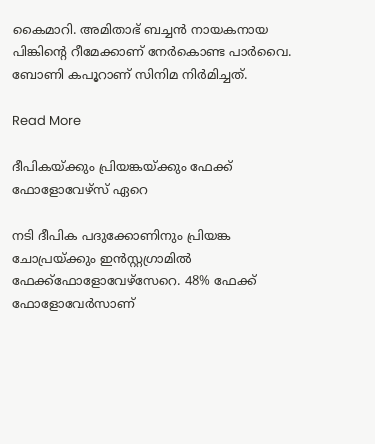കൈമാറി. അമിതാഭ് ബച്ചൻ നായകനായ പിങ്കിന്‍റെ റീമേക്കാണ് നേർകൊണ്ട പാർവൈ. ബോണി കപൂറാണ് സിനിമ നിർമിച്ചത്.

Read More

ദീപികയ്ക്കും പ്രിയങ്കയ്ക്കും ഫേക്ക് ഫോളോവേഴ്സ് ഏറെ

നടി ദീപിക പദുക്കോണിനും പ്രിയങ്ക ചോപ്രയ്ക്കും ഇൻസ്റ്റഗ്രാമിൽ ഫേക്ക്ഫോളോവേഴ്സേറെ. 48% ഫേക്ക് ഫോളോവേര്‍സാണ്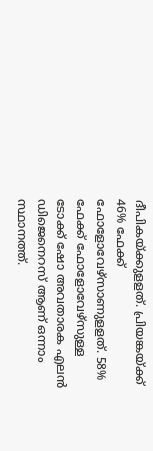ദീപികയ്ക്കുളളത്. പ്രിയങ്കയ്ക്ക് 46% ഫേക്ക് ഫോളോവേഴ്സാണുളളത്. 58% ഫേക്ക് ഫോളോവേഴ്സുള്ള ടോക്ക് ഷോ അവതാരക എലന്‍ ഡിജെനെറസ് ആണ് ഒന്നാം സ്ഥാനത്ത്.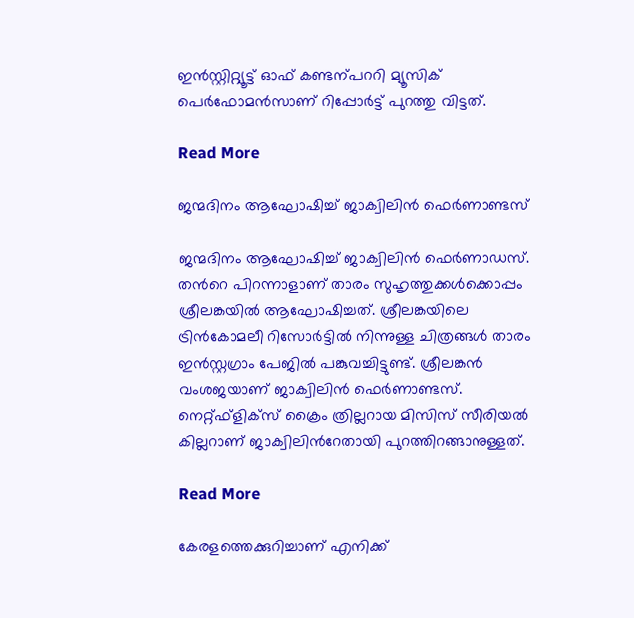ഇന്‍സ്റ്റിറ്റ്യൂട്ട് ഓഫ് കണ്ടന്പററി മ്യൂസിക് പെര്‍ഫോമന്‍സാണ് റിപ്പോർട്ട് പുറത്തു വിട്ടത്.

Read More

ജന്മദിനം ആഘോഷിച്ച് ജാക്വിലിൻ ഫെർണാണ്ടസ്

ജന്മദിനം ആഘോഷിച്ച് ജാക്വിലിൻ ഫെർണാഡസ്. തന്‍റെ പിറന്നാളാണ് താരം സുഹൃത്തുക്കൾക്കൊപ്പം ശ്രീലങ്കയിൽ ആഘോഷിച്ചത്. ശ്രീലങ്കയിലെ ട്രിൻകോമലീ റിസോർട്ടിൽ നിന്നുള്ള ചിത്രങ്ങൾ താരം ഇൻസ്റ്റഗ്രാം പേജിൽ പങ്കുവച്ചിട്ടുണ്ട്. ശ്രീലങ്കൻ വംശജയാണ് ജാക്വിലിൻ ഫെർണാണ്ടസ്. നെറ്റ്ഫ്ളിക്സ് ക്രൈം ത്രില്ലറായ മിസിസ് സീരിയൽ കില്ലറാണ് ജാക്വിലിന്‍റേതായി പുറത്തിറങ്ങാനുള്ളത്.

Read More

കേരളത്തെക്കുറിച്ചാണ് എനിക്ക്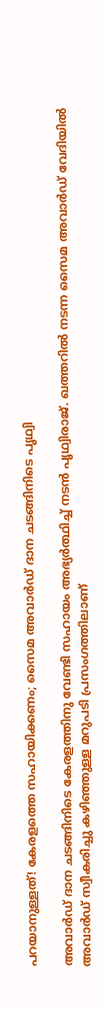പറയാനുള്ളത്! കേരളത്തെ സഹായിക്കണം; സൈമ അവാർഡ് ദാന ചടങ്ങിനിടെ പൃഥ്വി

അവാർഡ് ദാന ചടങ്ങിനിടെ കേരളത്തിനു വേണ്ടി സഹായം അഭ്യർത്ഥിച്ച് നടൻ പൃഥ്വിരാജ്. ഖത്തറിൽ നടന്ന സൈമ അവാർഡ് വേദിയിൽ അവാർഡ് സ്വീകരിച്ചു കഴിഞ്ഞുള്ള മറുപടി പ്രസംഗത്തിലാണ്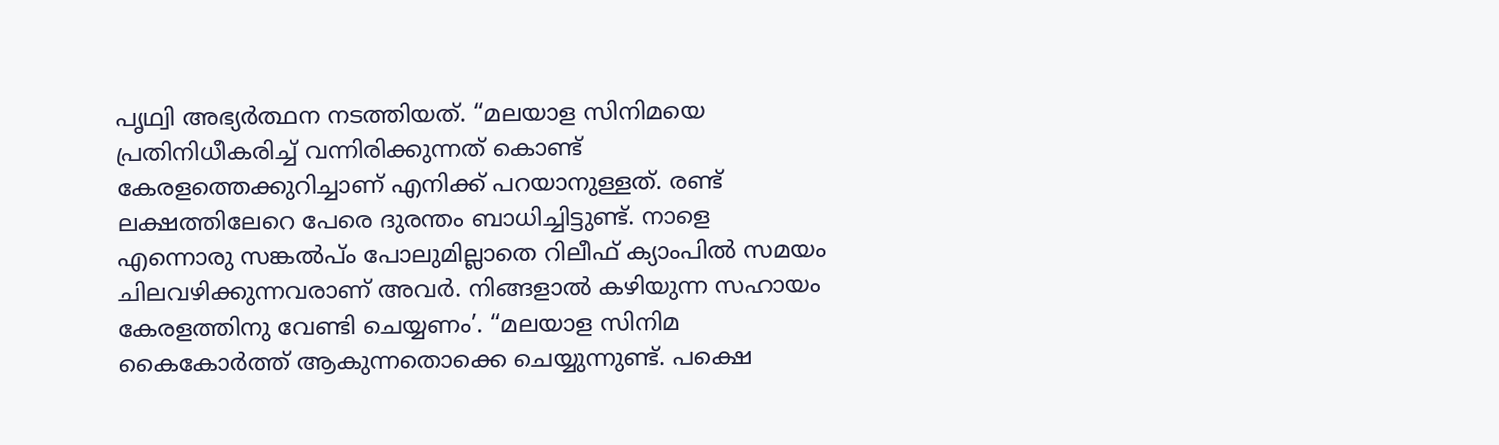പൃഥ്വി അഭ്യർത്ഥന നടത്തിയത്. “മലയാള സിനിമയെ പ്രതിനിധീകരിച്ച് വന്നിരിക്കുന്നത് കൊണ്ട് കേരളത്തെക്കുറിച്ചാണ് എനിക്ക് പറയാനുള്ളത്. രണ്ട് ലക്ഷത്തിലേറെ പേരെ ദുരന്തം ബാധിച്ചിട്ടുണ്ട്. നാളെ എന്നൊരു സങ്കൽപ്ം പോലുമില്ലാതെ റിലീഫ് ക്യാംപിൽ സമയം ചിലവഴിക്കുന്നവരാണ് അവർ. നിങ്ങളാൽ കഴിയുന്ന സഹായം കേരളത്തിനു വേണ്ടി ചെയ്യണം’. “മലയാള സിനിമ കൈകോർത്ത് ആകുന്നതൊക്കെ ചെയ്യുന്നുണ്ട്. പക്ഷെ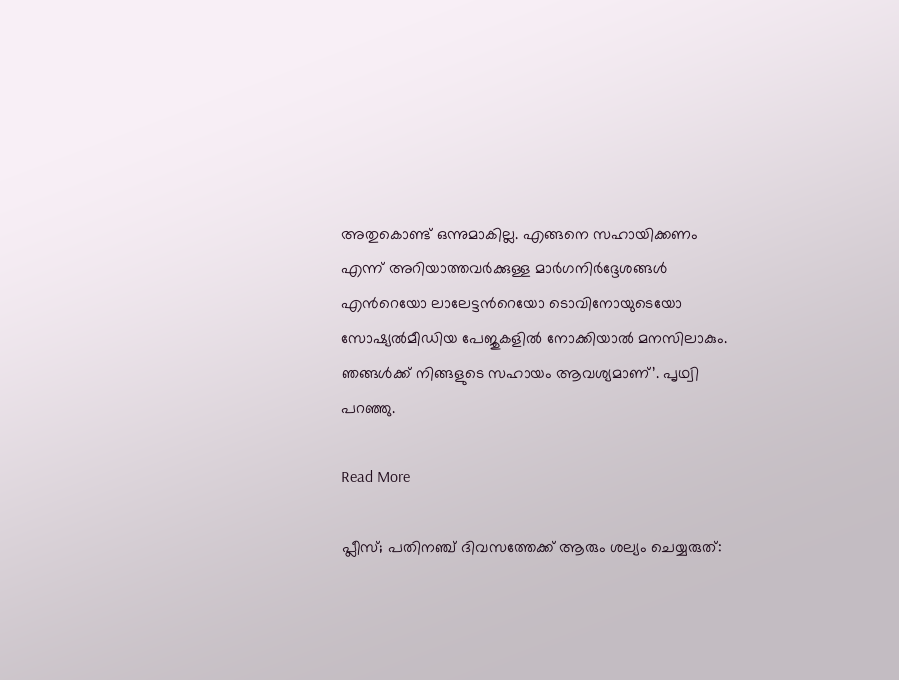അതുകൊണ്ട് ഒന്നുമാകില്ല. എങ്ങനെ സഹായിക്കണം എന്ന് അറിയാത്തവർക്കുള്ള മാർഗനിർദ്ദേശങ്ങൾ എന്‍റെയോ ലാലേട്ടന്‍റെയോ ടൊവിനോയുടെയോ സോഷ്യൽമീഡിയ പേജുകളിൽ നോക്കിയാൽ മനസിലാകും. ഞങ്ങൾക്ക് നിങ്ങളുടെ സഹായം ആവശ്യമാണ്’. പൃഥ്വി പറഞ്ഞു.

Read More

പ്ലീസ്; പതിനഞ്ച് ദിവസത്തേക്ക് ആരും ശല്യം ചെയ്യരുത്: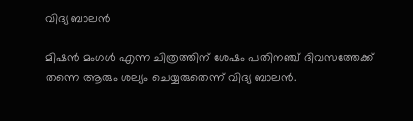വിദ്യ ബാലൻ

മിഷന്‍ മംഗള്‍ എന്ന ചിത്രത്തിന് ശേഷം പതിനഞ്ച് ദിവസത്തേക്ക് തന്നെ ആരും ശല്യം ചെയ്യരുതെന്ന് വിദ്യ ബാലൻ.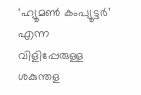‘ഹ്യൂമണ്‍ കംപ്യൂട്ടർ’ എന്ന വിളിപ്പേരുള്ള ശകുന്തള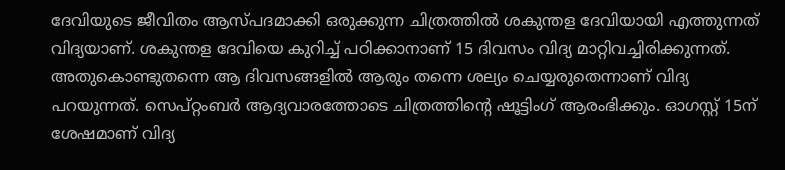ദേവിയുടെ ജീവിതം ആസ്പദമാക്കി ഒരുക്കുന്ന ചിത്രത്തിൽ ശകുന്തള ദേവിയായി എത്തുന്നത് വിദ്യയാണ്. ശകുന്തള ദേവിയെ കുറിച്ച് പഠിക്കാനാണ് 15 ദിവസം വിദ്യ മാറ്റിവച്ചിരിക്കുന്നത്. അതുകൊണ്ടുതന്നെ ആ ദിവസങ്ങളിൽ ആരും തന്നെ ശല്യം ചെയ്യരുതെന്നാണ് വിദ്യ പറയുന്നത്. സെപ്റ്റംബര്‍ ആദ്യവാരത്തോടെ ചിത്രത്തിന്‍റെ ഷൂട്ടിംഗ് ആരംഭിക്കും. ഓഗസ്റ്റ് 15ന് ശേഷമാണ് വിദ്യ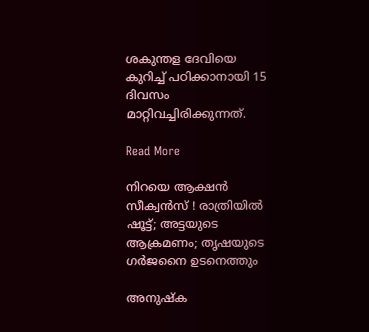ശകുന്തള ദേവിയെ കുറിച്ച് പഠിക്കാനായി 15 ദിവസം മാറ്റിവച്ചിരിക്കുന്നത്.

Read More

നിറയെ ആക്ഷൻ സീക്വൻസ് ! രാത്രിയിൽ ഷൂട്ട്; അട്ടയുടെ ആക്രമണം; തൃഷയുടെ ഗർജനൈ ഉടനെത്തും

അനുഷ്ക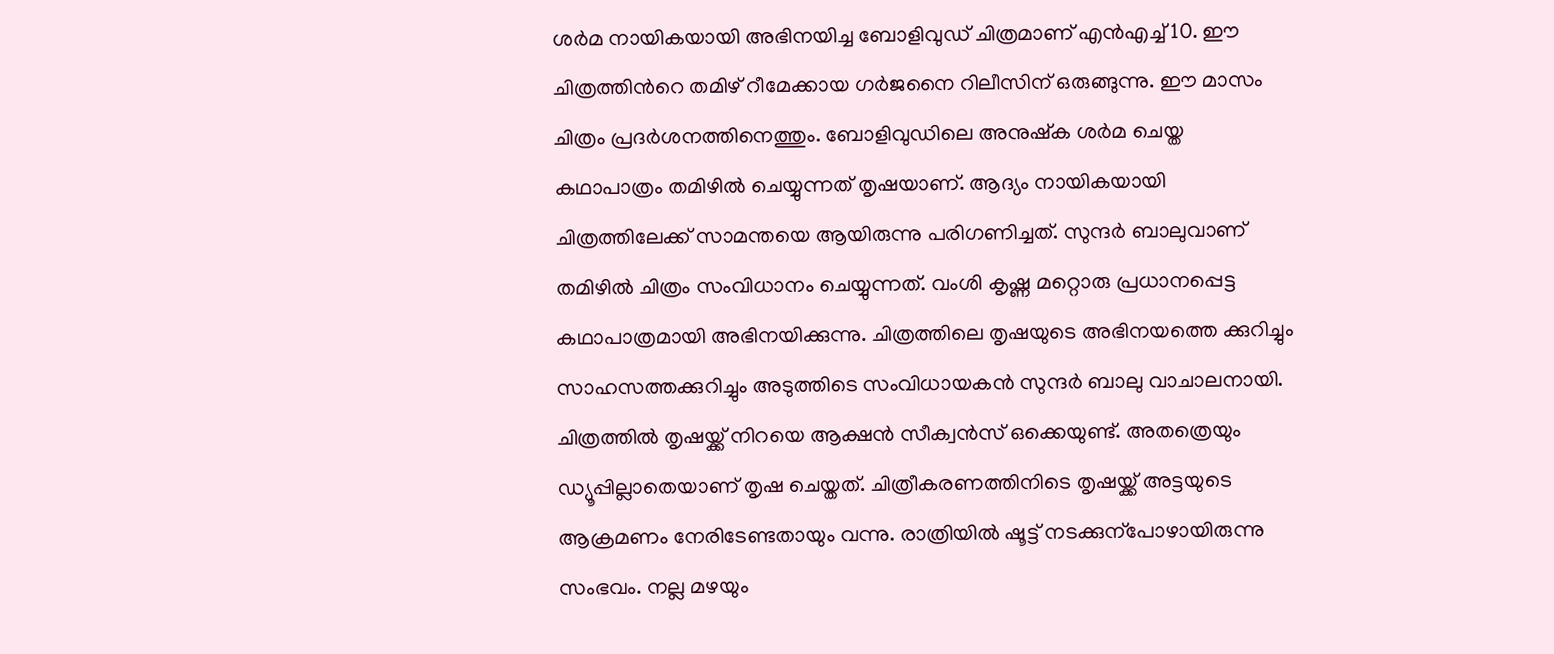ശർമ നായികയായി അഭിനയിച്ച ബോളിവുഡ് ചിത്രമാണ് എൻഎച്ച് 10. ഈ ചിത്രത്തിന്‍റെ തമിഴ് റീമേക്കായ ഗർജനൈ റിലീസിന് ഒരുങ്ങുന്നു. ഈ മാസം ചിത്രം പ്രദർശനത്തിനെത്തും. ബോളിവുഡിലെ അനുഷ്ക ശർമ ചെയ്ത കഥാപാത്രം തമിഴിൽ ചെയ്യുന്നത് തൃഷയാണ്. ആദ്യം നായികയായി ചിത്രത്തിലേക്ക് സാമന്തയെ ആയിരുന്നു പരിഗണിച്ചത്. സുന്ദർ ബാലുവാണ് തമിഴിൽ ചിത്രം സംവിധാനം ചെയ്യുന്നത്. വംശി കൃഷ്ണ മറ്റൊരു പ്രധാനപ്പെട്ട കഥാപാത്രമായി അഭിനയിക്കുന്നു. ചിത്രത്തിലെ തൃഷയുടെ അഭിനയത്തെ ക്കുറിച്ചും സാഹസത്തക്കുറിച്ചും അടുത്തിടെ സംവിധായകൻ സുന്ദർ ബാലു വാചാലനായി. ചിത്രത്തിൽ തൃഷയ്ക്ക് നിറയെ ആക്ഷൻ സീക്വൻസ് ഒക്കെയുണ്ട്. അതത്രെയും ഡ്യൂപ്പില്ലാതെയാണ് തൃഷ ചെയ്തത്. ചിത്രീകരണത്തിനിടെ തൃഷയ്ക്ക് അട്ടയുടെ ആക്രമണം നേരിടേണ്ടതായും വന്നു. രാത്രിയിൽ ഷൂട്ട് നടക്കുന്പോഴായിരുന്നു സംഭവം. നല്ല മഴയും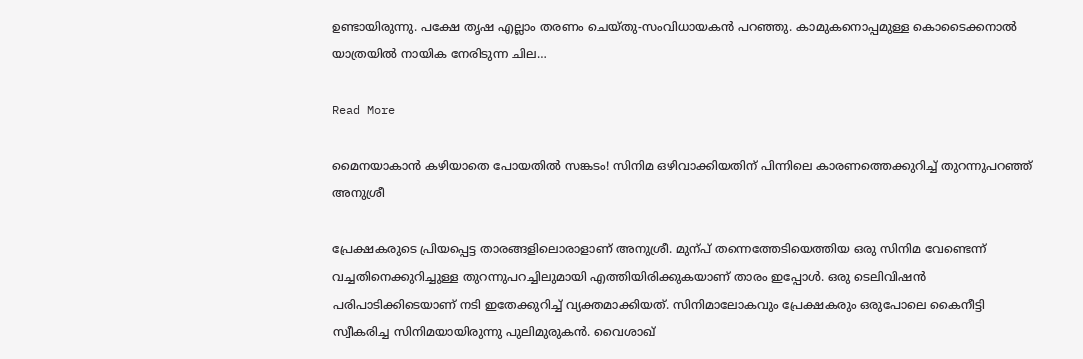ഉണ്ടായിരുന്നു. പക്ഷേ തൃഷ എല്ലാം തരണം ചെയ്തു-സംവിധായകൻ പറഞ്ഞു. കാമുകനൊപ്പമുള്ള കൊടൈക്കനാൽ യാത്രയിൽ നായിക നേരിടുന്ന ചില…

Read More

മൈനയാകാൻ കഴിയാതെ പോയതിൽ സങ്കടം! സിനിമ ഒഴിവാക്കിയതിന് പിന്നിലെ കാരണത്തെക്കുറിച്ച് തുറന്നുപറഞ്ഞ് അനുശ്രീ

പ്രേക്ഷകരുടെ പ്രിയപ്പെട്ട താരങ്ങളിലൊരാളാണ് അനുശ്രീ. മുന്പ് തന്നെത്തേടിയെത്തിയ ഒരു സിനിമ വേണ്ടെന്ന് വച്ചതിനെക്കുറിച്ചുള്ള തുറന്നുപറച്ചിലുമായി എത്തിയിരിക്കുകയാണ് താരം ഇപ്പോൾ. ഒരു ടെലിവിഷൻ പരിപാടിക്കിടെയാണ് നടി ഇതേക്കുറിച്ച് വ്യക്തമാക്കിയത്. സിനിമാലോകവും പ്രേക്ഷകരും ഒരുപോലെ കൈനീട്ടി സ്വീകരിച്ച സിനിമയായിരുന്നു പുലിമുരുകൻ. വൈശാഖ്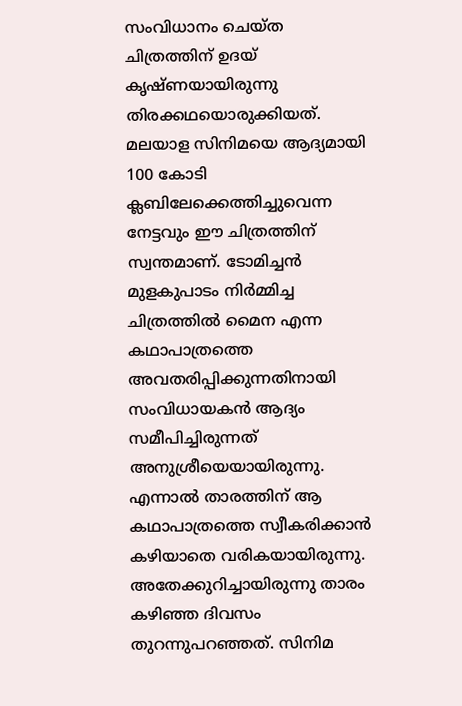സംവിധാനം ചെയ്ത ചിത്രത്തിന് ഉദയ് കൃഷ്ണയായിരുന്നു തിരക്കഥയൊരുക്കിയത്. മലയാള സിനിമയെ ആദ്യമായി 100 കോടി ക്ലബിലേക്കെത്തിച്ചുവെന്ന നേട്ടവും ഈ ചിത്രത്തിന് സ്വന്തമാണ്. ടോമിച്ചൻ മുളകുപാടം നിർമ്മിച്ച ചിത്രത്തിൽ മൈന എന്ന കഥാപാത്രത്തെ അവതരിപ്പിക്കുന്നതിനായി സംവിധായകൻ ആദ്യം സമീപിച്ചിരുന്നത് അനുശ്രീയെയായിരുന്നു. എന്നാൽ താരത്തിന് ആ കഥാപാത്രത്തെ സ്വീകരിക്കാൻ കഴിയാതെ വരികയായിരുന്നു. അതേക്കുറിച്ചായിരുന്നു താരം കഴിഞ്ഞ ദിവസം തുറന്നുപറഞ്ഞത്. സിനിമ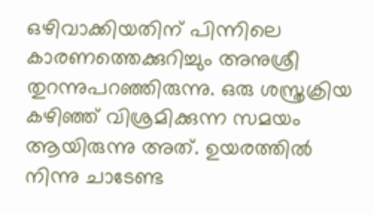ഒഴിവാക്കിയതിന് പിന്നിലെ കാരണത്തെക്കുറിച്ചും അനുശ്രീ തുറന്നുപറഞ്ഞിരുന്നു. ഒരു ശസ്ത്രക്രിയ കഴിഞ്ഞ് വിശ്രമിക്കുന്ന സമയം ആയിരുന്നു അത്. ഉയരത്തിൽ നിന്നു ചാടേണ്ട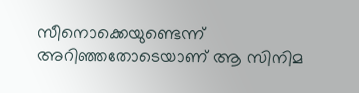സീനൊക്കെയുണ്ടെന്ന് അറിഞ്ഞതോടെയാണ് ആ സിനിമ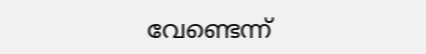വേണ്ടെന്ന്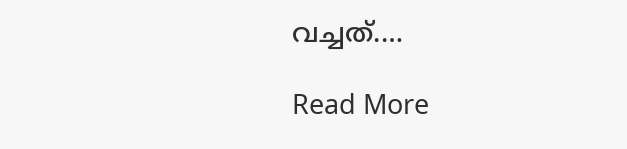വച്ചത്.…

Read More